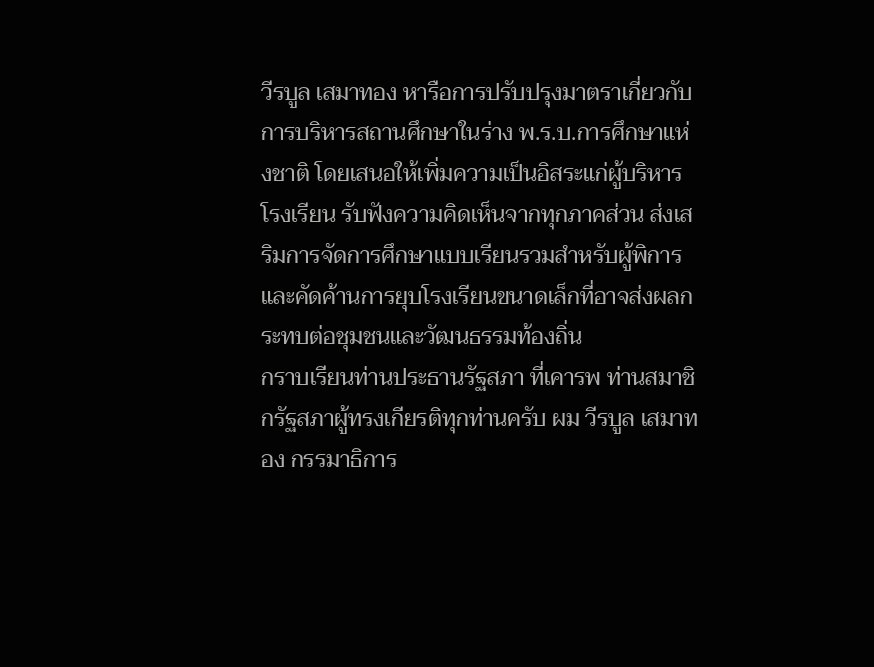วีรบูล เสมาทอง หารือการปรับปรุงมาตราเกี่ยวกับการบริหารสถานศึกษาในร่าง พ.ร.บ.การศึกษาแห่งชาติ โดยเสนอให้เพิ่มความเป็นอิสระแก่ผู้บริหารโรงเรียน รับฟังความคิดเห็นจากทุกภาคส่วน ส่งเสริมการจัดการศึกษาแบบเรียนรวมสำหรับผู้พิการ และคัดค้านการยุบโรงเรียนขนาดเล็กที่อาจส่งผลกระทบต่อชุมชนและวัฒนธรรมท้องถิ่น
กราบเรียนท่านประธานรัฐสภา ที่เคารพ ท่านสมาชิกรัฐสภาผู้ทรงเกียรติทุกท่านครับ ผม วีรบูล เสมาทอง กรรมาธิการ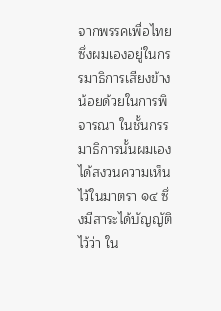จากพรรคเพื่อไทย ซึ่งผมเองอยู่ในกรรมาธิการเสียงข้างน้อยด้วยในการพิจารณา ในชั้นกรรมาธิการนั้นผมเองได้สงวนความเห็นไว้ในมาตรา ๑๔ ซึ่งมีสาระได้บัญญัติไว้ว่า ใน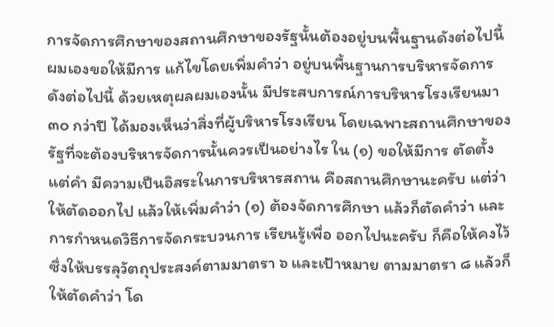การจัดการศึกษาของสถานศึกษาของรัฐนั้นต้องอยู่บนพื้นฐานดังต่อไปนี้ ผมเองขอให้มีการ แก้ไขโดยเพิ่มคำว่า อยู่บนพื้นฐานการบริหารจัดการดังต่อไปนี้ ด้วยเหตุผลผมเองนั้น มีประสบการณ์การบริหารโรงเรียนมา ๓๐ กว่าปี ได้มองเห็นว่าสิ่งที่ผู้บริหารโรงเรียน โดยเฉพาะสถานศึกษาของรัฐที่จะต้องบริหารจัดการนั้นควรเป็นอย่างไร ใน (๑) ขอให้มีการ ตัดตั้งแต่คำ มีความเป็นอิสระในการบริหารสถาน คือสถานศึกษานะครับ แต่ว่าให้ตัดออกไป แล้วให้เพิ่มคำว่า (๑) ต้องจัดการศึกษา แล้วก็ตัดคำว่า และการกำหนดวิธีการจัดกระบวนการ เรียนรู้เพื่อ ออกไปนะครับ ก็คือให้คงไว้ซึ่งให้บรรลุวัตถุประสงค์ตามมาตรา ๖ และเป้าหมาย ตามมาตรา ๘ แล้วก็ให้ตัดคำว่า โด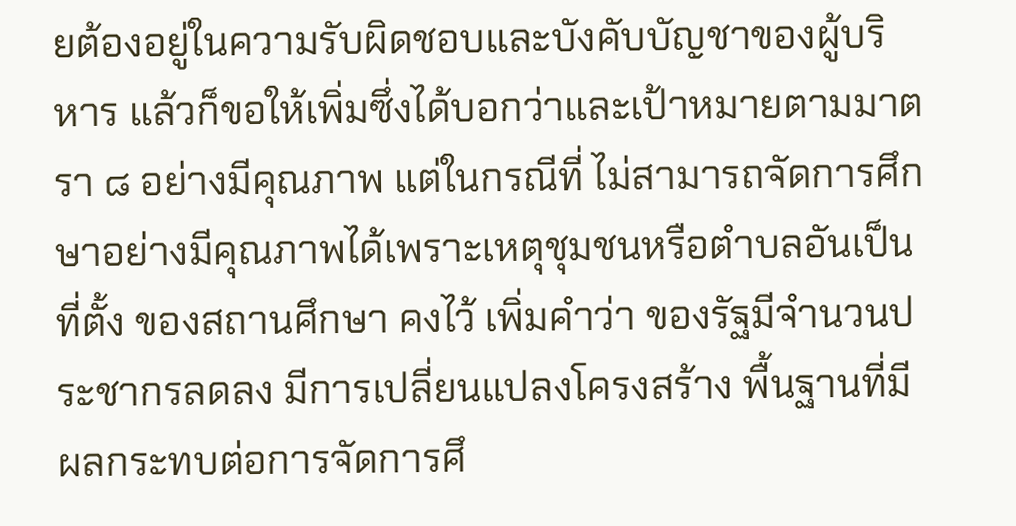ยต้องอยู่ในความรับผิดชอบและบังคับบัญชาของผู้บริหาร แล้วก็ขอให้เพิ่มซึ่งได้บอกว่าและเป้าหมายตามมาตรา ๘ อย่างมีคุณภาพ แต่ในกรณีที่ ไม่สามารถจัดการศึกษาอย่างมีคุณภาพได้เพราะเหตุชุมชนหรือตำบลอันเป็นที่ตั้ง ของสถานศึกษา คงไว้ เพิ่มคำว่า ของรัฐมีจำนวนประชากรลดลง มีการเปลี่ยนแปลงโครงสร้าง พื้นฐานที่มีผลกระทบต่อการจัดการศึ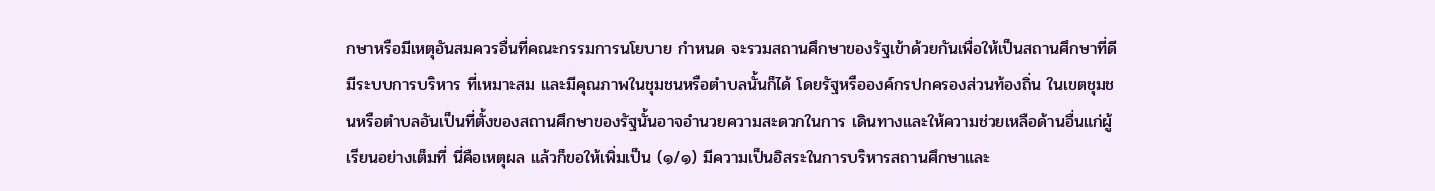กษาหรือมีเหตุอันสมควรอื่นที่คณะกรรมการนโยบาย กำหนด จะรวมสถานศึกษาของรัฐเข้าด้วยกันเพื่อให้เป็นสถานศึกษาที่ดีมีระบบการบริหาร ที่เหมาะสม และมีคุณภาพในชุมชนหรือตำบลนั้นก็ได้ โดยรัฐหรือองค์กรปกครองส่วนท้องถิ่น ในเขตชุมชนหรือตำบลอันเป็นที่ตั้งของสถานศึกษาของรัฐนั้นอาจอำนวยความสะดวกในการ เดินทางและให้ความช่วยเหลือด้านอื่นแก่ผู้เรียนอย่างเต็มที่ นี่คือเหตุผล แล้วก็ขอให้เพิ่มเป็น (๑/๑) มีความเป็นอิสระในการบริหารสถานศึกษาและ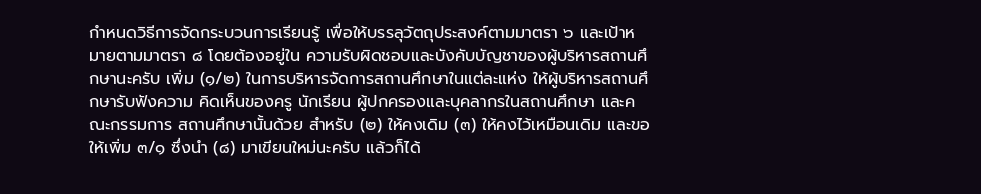กำหนดวิธีการจัดกระบวนการเรียนรู้ เพื่อให้บรรลุวัตถุประสงค์ตามมาตรา ๖ และเป้าหมายตามมาตรา ๘ โดยต้องอยู่ใน ความรับผิดชอบและบังคับบัญชาของผู้บริหารสถานศึกษานะครับ เพิ่ม (๑/๒) ในการบริหารจัดการสถานศึกษาในแต่ละแห่ง ให้ผู้บริหารสถานศึกษารับฟังความ คิดเห็นของครู นักเรียน ผู้ปกครองและบุคลากรในสถานศึกษา และคณะกรรมการ สถานศึกษานั้นด้วย สำหรับ (๒) ให้คงเดิม (๓) ให้คงไว้เหมือนเดิม และขอให้เพิ่ม ๓/๑ ซึ่งนำ (๘) มาเขียนใหม่นะครับ แล้วก็ได้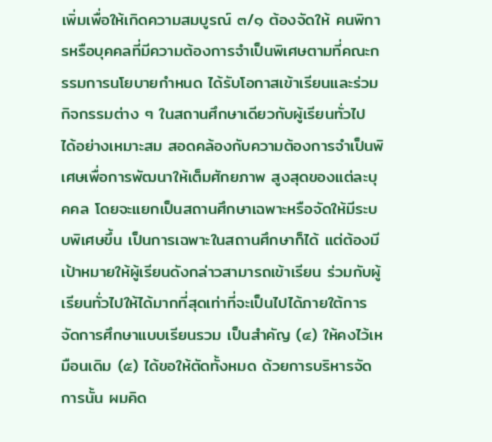เพิ่มเพื่อให้เกิดความสมบูรณ์ ๓/๑ ต้องจัดให้ คนพิการหรือบุคคลที่มีความต้องการจำเป็นพิเศษตามที่คณะกรรมการนโยบายกำหนด ได้รับโอกาสเข้าเรียนและร่วมกิจกรรมต่าง ๆ ในสถานศึกษาเดียวกับผู้เรียนทั่วไป ได้อย่างเหมาะสม สอดคล้องกับความต้องการจำเป็นพิเศษเพื่อการพัฒนาให้เต็มศักยภาพ สูงสุดของแต่ละบุคคล โดยจะแยกเป็นสถานศึกษาเฉพาะหรือจัดให้มีระบบพิเศษขึ้น เป็นการเฉพาะในสถานศึกษาก็ได้ แต่ต้องมีเป้าหมายให้ผู้เรียนดังกล่าวสามารถเข้าเรียน ร่วมกับผู้เรียนทั่วไปให้ได้มากที่สุดเท่าที่จะเป็นไปได้ภายใต้การจัดการศึกษาแบบเรียนรวม เป็นสำคัญ (๔) ให้คงไว้เหมือนเดิม (๕) ได้ขอให้ตัดทั้งหมด ด้วยการบริหารจัดการนั้น ผมคิด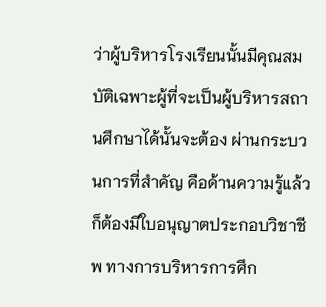ว่าผู้บริหารโรงเรียนนั้นมีคุณสมบัติเฉพาะผู้ที่จะเป็นผู้บริหารสถานศึกษาได้นั้นจะต้อง ผ่านกระบวนการที่สำคัญ คือด้านความรู้แล้วก็ต้องมีใบอนุญาตประกอบวิชาชีพ ทางการบริหารการศึก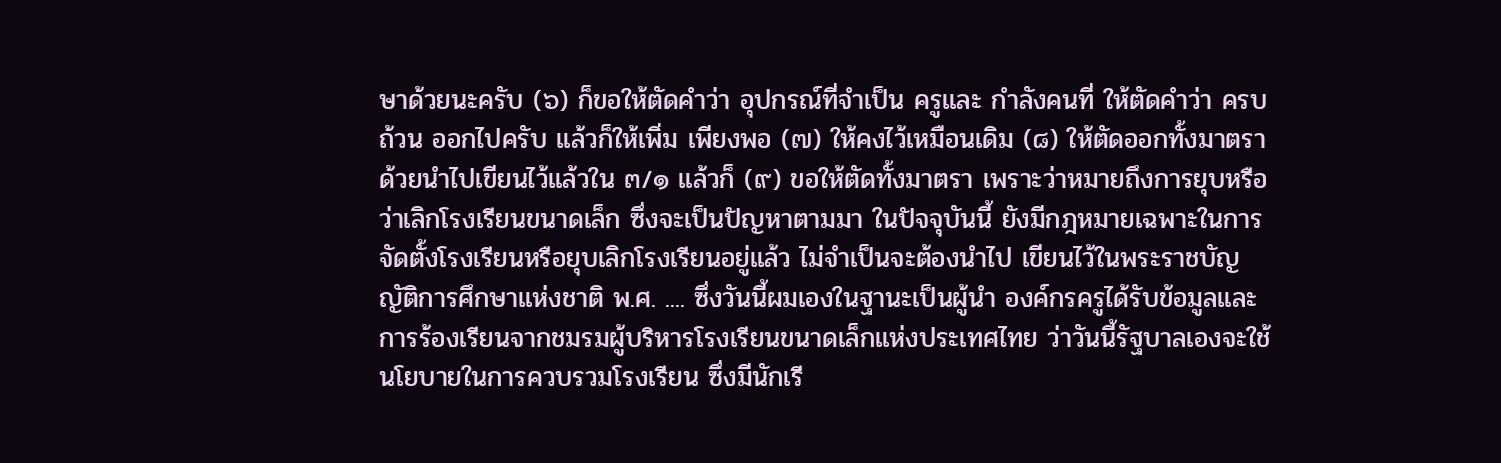ษาด้วยนะครับ (๖) ก็ขอให้ตัดคำว่า อุปกรณ์ที่จำเป็น ครูและ กำลังคนที่ ให้ตัดคำว่า ครบถ้วน ออกไปครับ แล้วก็ให้เพิ่ม เพียงพอ (๗) ให้คงไว้เหมือนเดิม (๘) ให้ตัดออกทั้งมาตราด้วยนำไปเขียนไว้แล้วใน ๓/๑ แล้วก็ (๙) ขอให้ตัดทั้งมาตรา เพราะว่าหมายถึงการยุบหรือว่าเลิกโรงเรียนขนาดเล็ก ซึ่งจะเป็นปัญหาตามมา ในปัจจุบันนี้ ยังมีกฎหมายเฉพาะในการจัดตั้งโรงเรียนหรือยุบเลิกโรงเรียนอยู่แล้ว ไม่จำเป็นจะต้องนำไป เขียนไว้ในพระราชบัญญัติการศึกษาแห่งชาติ พ.ศ. .... ซึ่งวันนี้ผมเองในฐานะเป็นผู้นำ องค์กรครูได้รับข้อมูลและการร้องเรียนจากชมรมผู้บริหารโรงเรียนขนาดเล็กแห่งประเทศไทย ว่าวันนี้รัฐบาลเองจะใช้นโยบายในการควบรวมโรงเรียน ซึ่งมีนักเรี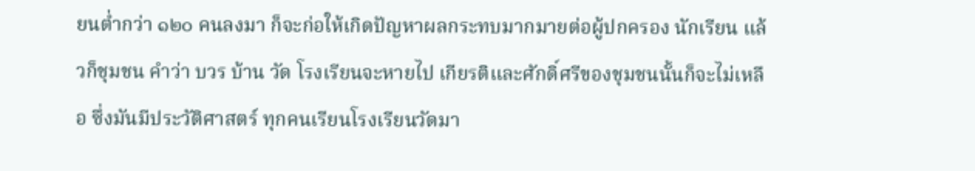ยนต่ำกว่า ๑๒๐ คนลงมา ก็จะก่อให้เกิดปัญหาผลกระทบมากมายต่อผู้ปกครอง นักเรียน แล้วก็ชุมชน คำว่า บวร บ้าน วัด โรงเรียนจะหายไป เกียรติและศักดิ์ศรีของชุมชนนั้นก็จะไม่เหลือ ซึ่งมันมีประวัติศาสตร์ ทุกคนเรียนโรงเรียนวัดมา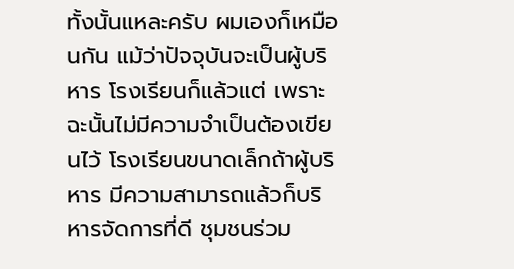ทั้งนั้นแหละครับ ผมเองก็เหมือนกัน แม้ว่าปัจจุบันจะเป็นผู้บริหาร โรงเรียนก็แล้วแต่ เพราะฉะนั้นไม่มีความจำเป็นต้องเขียนไว้ โรงเรียนขนาดเล็กถ้าผู้บริหาร มีความสามารถแล้วก็บริหารจัดการที่ดี ชุมชนร่วม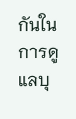กันในการดูแลบุ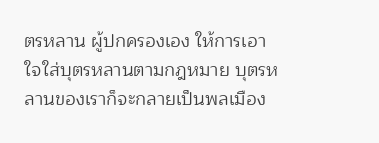ตรหลาน ผู้ปกครองเอง ให้การเอาใจใส่บุตรหลานตามกฎหมาย บุตรหลานของเราก็จะกลายเป็นพลเมือง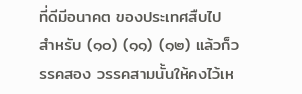ที่ดีมีอนาคต ของประเทศสืบไป สำหรับ (๑๐) (๑๑) (๑๒) แล้วก็วรรคสอง วรรคสามนั้นให้คงไว้เห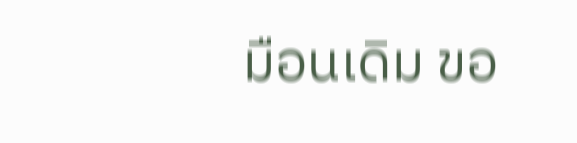มือนเดิม ขอ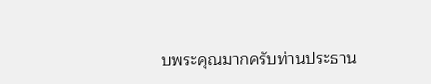บพระคุณมากครับท่านประธาน